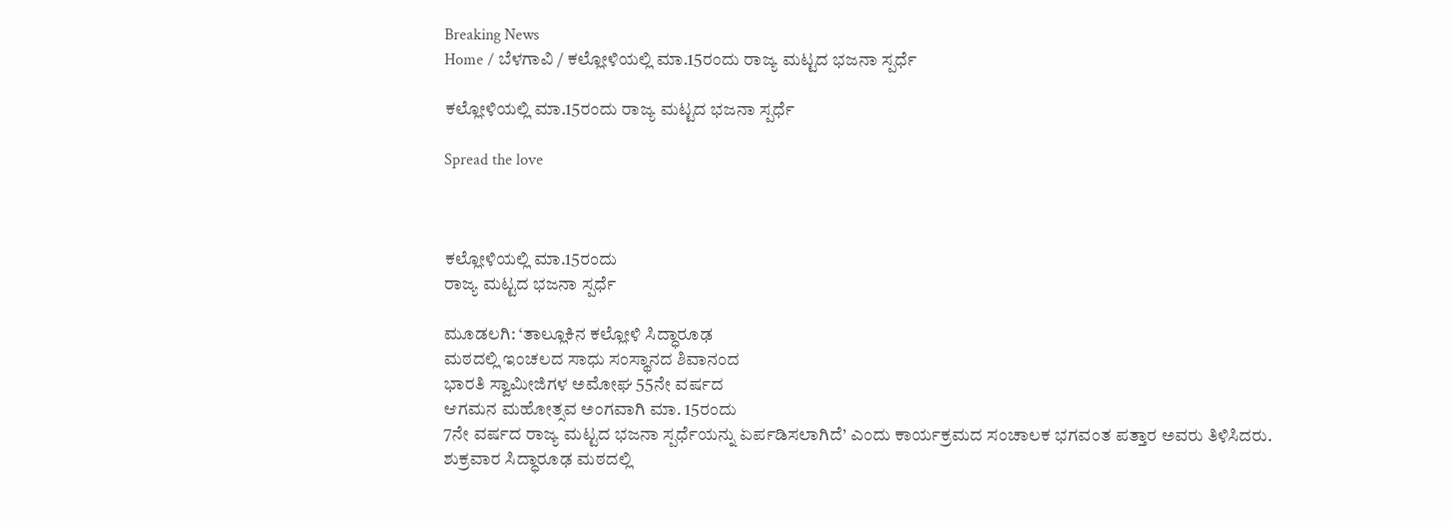Breaking News
Home / ಬೆಳಗಾವಿ / ಕಲ್ಲೋಳಿಯಲ್ಲಿ ಮಾ.15ರಂದು ರಾಜ್ಯ ಮಟ್ಟದ ಭಜನಾ ಸ್ಪರ್ಧೆ

ಕಲ್ಲೋಳಿಯಲ್ಲಿ ಮಾ.15ರಂದು ರಾಜ್ಯ ಮಟ್ಟದ ಭಜನಾ ಸ್ಪರ್ಧೆ

Spread the love



ಕಲ್ಲೋಳಿಯಲ್ಲಿ ಮಾ.15ರಂದು
ರಾಜ್ಯ ಮಟ್ಟದ ಭಜನಾ ಸ್ಪರ್ಧೆ

ಮೂಡಲಗಿ: ‘ತಾಲ್ಲೂಕಿನ ಕಲ್ಲೋಳಿ ಸಿದ್ಧಾರೂಢ
ಮಠದಲ್ಲಿ ಇಂಚಲದ ಸಾಧು ಸಂಸ್ಥಾನದ ಶಿವಾನಂದ
ಭಾರತಿ ಸ್ವಾಮೀಜಿಗಳ ಅಮೋಘ 55ನೇ ವರ್ಷದ
ಆಗಮನ ಮಹೋತ್ಸವ ಅಂಗವಾಗಿ ಮಾ. 15ರಂದು
7ನೇ ವರ್ಷದ ರಾಜ್ಯ ಮಟ್ಟದ ಭಜನಾ ಸ್ಪರ್ಧೆಯನ್ನು ಏರ್ಪಡಿಸಲಾಗಿದೆ’ ಎಂದು ಕಾರ್ಯಕ್ರಮದ ಸಂಚಾಲಕ ಭಗವಂತ ಪತ್ತಾರ ಅವರು ತಿಳಿಸಿದರು.
ಶುಕ್ರವಾರ ಸಿದ್ಧಾರೂಢ ಮಠದಲ್ಲಿ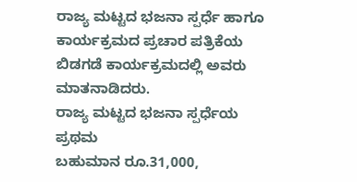ರಾಜ್ಯ ಮಟ್ಟದ ಭಜನಾ ಸ್ಪರ್ಧೆ ಹಾಗೂ ಕಾರ್ಯಕ್ರಮದ ಪ್ರಚಾರ ಪತ್ರಿಕೆಯ ಬಿಡಗಡೆ ಕಾರ್ಯಕ್ರಮದಲ್ಲಿ ಅವರು ಮಾತನಾಡಿದರು.
ರಾಜ್ಯ ಮಟ್ಟದ ಭಜನಾ ಸ್ಪರ್ಧೆಯ ಪ್ರಥಮ
ಬಹುಮಾನ ರೂ.31,000,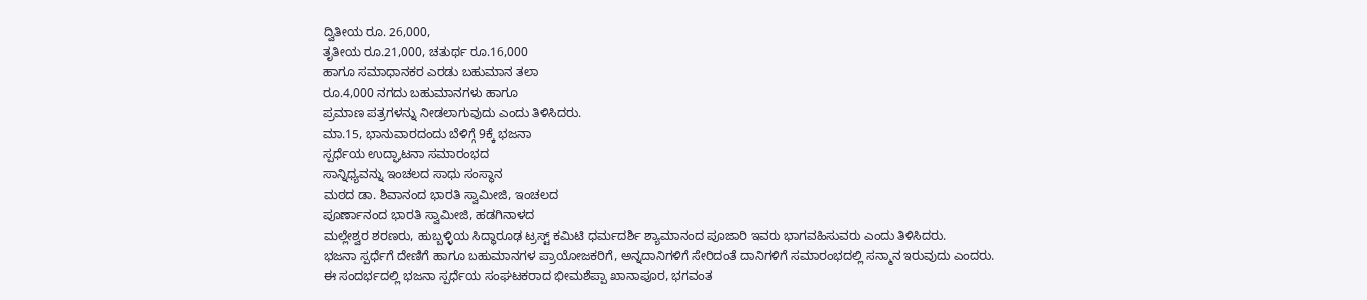ದ್ವಿತೀಯ ರೂ. 26,000,
ತೃತೀಯ ರೂ.21,000, ಚತುರ್ಥ ರೂ.16,000
ಹಾಗೂ ಸಮಾಧಾನಕರ ಎರಡು ಬಹುಮಾನ ತಲಾ
ರೂ.4,000 ನಗದು ಬಹುಮಾನಗಳು ಹಾಗೂ
ಪ್ರಮಾಣ ಪತ್ರಗಳನ್ನು ನೀಡಲಾಗುವುದು ಎಂದು ತಿಳಿಸಿದರು.
ಮಾ.15, ಭಾನುವಾರದಂದು ಬೆಳಿಗ್ಗೆ 9ಕ್ಕೆ ಭಜನಾ
ಸ್ಪರ್ಧೆಯ ಉದ್ಘಾಟನಾ ಸಮಾರಂಭದ
ಸಾನ್ನಿಧ್ಯವನ್ನು ಇಂಚಲದ ಸಾಧು ಸಂಸ್ಥಾನ
ಮಠದ ಡಾ. ಶಿವಾನಂದ ಭಾರತಿ ಸ್ವಾಮೀಜಿ, ಇಂಚಲದ
ಪೂರ್ಣಾನಂದ ಭಾರತಿ ಸ್ವಾಮೀಜಿ, ಹಡಗಿನಾಳದ
ಮಲ್ಲೇಶ್ವರ ಶರಣರು, ಹುಬ್ಬಳ್ಳಿಯ ಸಿದ್ಧಾರೂಢ ಟ್ರಸ್ಟ್ ಕಮಿಟಿ ಧರ್ಮದರ್ಶಿ ಶ್ಯಾಮಾನಂದ ಪೂಜಾರಿ ಇವರು ಭಾಗವಹಿಸುವರು ಎಂದು ತಿಳಿಸಿದರು.
ಭಜನಾ ಸ್ಪರ್ಧೆಗೆ ದೇಣಿಗೆ ಹಾಗೂ ಬಹುಮಾನಗಳ ಪ್ರಾಯೋಜಕರಿಗೆ, ಅನ್ನದಾನಿಗಳಿಗೆ ಸೇರಿದಂತೆ ದಾನಿಗಳಿಗೆ ಸಮಾರಂಭದಲ್ಲಿ ಸನ್ಮಾನ ಇರುವುದು ಎಂದರು.
ಈ ಸಂದರ್ಭದಲ್ಲಿ ಭಜನಾ ಸ್ಪರ್ಧೆಯ ಸಂಘಟಕರಾದ ಭೀಮಶೆಪ್ಪಾ ಖಾನಾಪೂರ, ಭಗವಂತ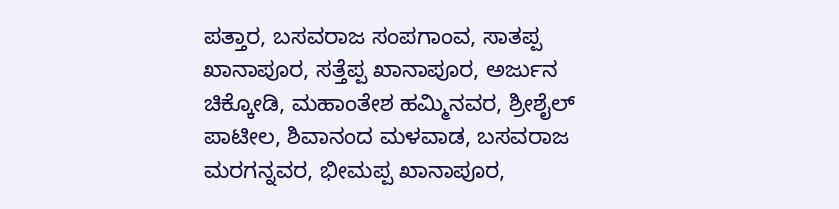ಪತ್ತಾರ, ಬಸವರಾಜ ಸಂಪಗಾಂವ, ಸಾತಪ್ಪ ಖಾನಾಪೂರ, ಸತ್ತೆಪ್ಪ ಖಾನಾಪೂರ, ಅರ್ಜುನ ಚಿಕ್ಕೋಡಿ, ಮಹಾಂತೇಶ ಹಮ್ಮಿನವರ, ಶ್ರೀಶೈಲ್ ಪಾಟೀಲ, ಶಿವಾನಂದ ಮಳವಾಡ, ಬಸವರಾಜ ಮರಗನ್ನವರ, ಭೀಮಪ್ಪ ಖಾನಾಪೂರ,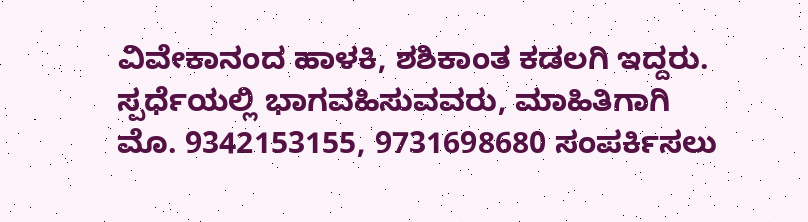ವಿವೇಕಾನಂದ ಹಾಳಕಿ, ಶಶಿಕಾಂತ ಕಡಲಗಿ ಇದ್ದರು.
ಸ್ಪರ್ಧೆಯಲ್ಲಿ ಭಾಗವಹಿಸುವವರು, ಮಾಹಿತಿಗಾಗಿ
ಮೊ. 9342153155, 9731698680 ಸಂಪರ್ಕಿಸಲು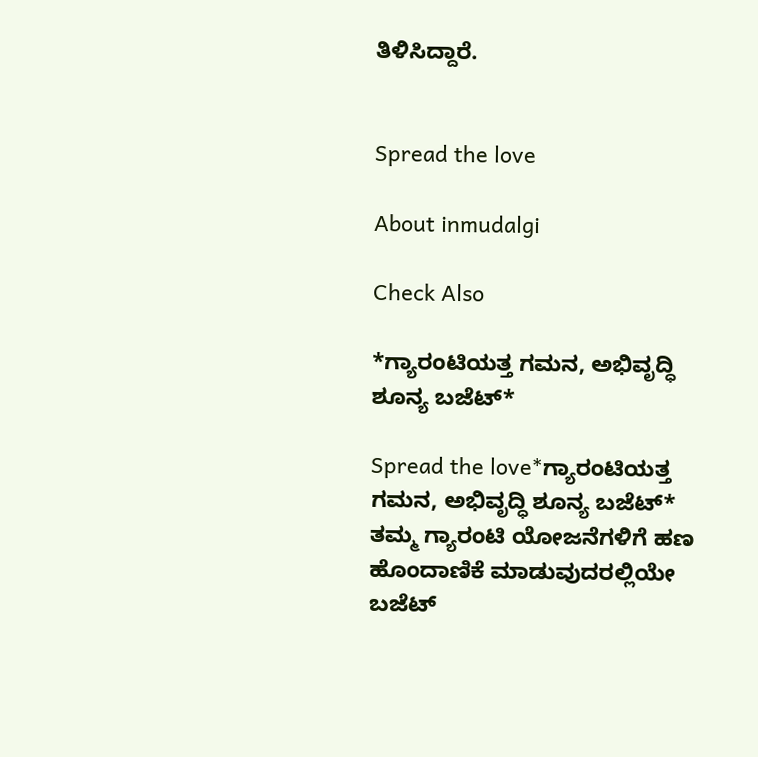ತಿಳಿಸಿದ್ದಾರೆ.


Spread the love

About inmudalgi

Check Also

*ಗ್ಯಾರಂಟಿಯತ್ತ ಗಮನ, ಅಭಿವೃದ್ಧಿ ಶೂನ್ಯ ಬಜೆಟ್‌*

Spread the love*ಗ್ಯಾರಂಟಿಯತ್ತ ಗಮನ, ಅಭಿವೃದ್ಧಿ ಶೂನ್ಯ ಬಜೆಟ್‌* ತಮ್ಮ ಗ್ಯಾರಂಟಿ ಯೋಜನೆಗಳಿಗೆ ಹಣ ಹೊಂದಾಣಿಕೆ ಮಾಡುವುದರಲ್ಲಿಯೇ ಬಜೆಟ್‌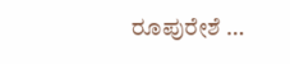ರೂಪುರೇಶೆ …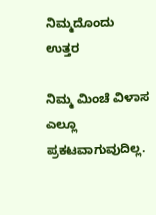ನಿಮ್ಮದೊಂದು ಉತ್ತರ

ನಿಮ್ಮ ಮಿಂಚೆ ವಿಳಾಸ ಎಲ್ಲೂ ಪ್ರಕಟವಾಗುವುದಿಲ್ಲ.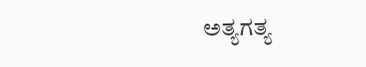ಅತ್ಯಗತ್ಯ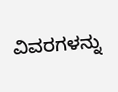ವಿವರಗಳನ್ನು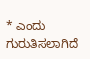* ಎಂದು ಗುರುತಿಸಲಾಗಿದೆ